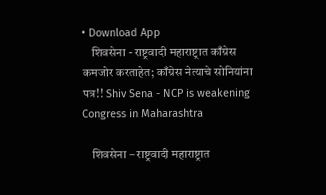• Download App
    शिवसेना - राष्ट्रवादी महाराष्ट्रात काँग्रेस कमजोर करताहेत; काँग्रेस नेत्याचे सोनियांना पत्र!! Shiv Sena - NCP is weakening Congress in Maharashtra

    शिवसेना – राष्ट्रवादी महाराष्ट्रात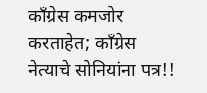काँग्रेस कमजोर करताहेत; काँग्रेस नेत्याचे सोनियांना पत्र!!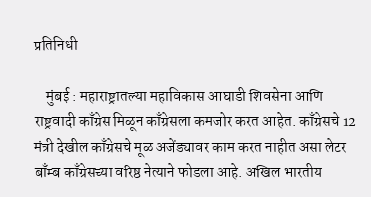प्रतिनिधी

    मुंबई : महाराष्ट्रातल्या महाविकास आघाडी शिवसेना आणि राष्ट्रवादी काँग्रेस मिळून काँग्रेसला कमजोर करत आहेत. काँग्रेसचे 12 मंत्री देखील काँग्रेसचे मूळ अजेंड्यावर काम करत नाहीत असा लेटर बाँम्ब काँग्रेसच्या वरिष्ठ नेत्याने फोडला आहे. अखिल भारतीय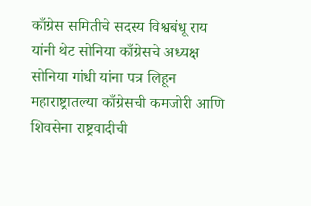काँग्रेस समितीचे सदस्य विश्वबंधू राय यांनी थेट सोनिया काँग्रेसचे अध्यक्ष सोनिया गांधी यांना पत्र लिहून महाराष्ट्रातल्या काँग्रेसची कमजोरी आणि शिवसेना राष्ट्रवादीची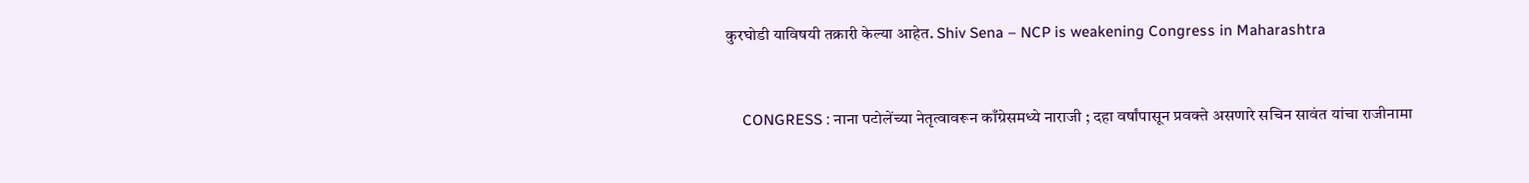कुरघोडी याविषयी तक्रारी केल्या आहेत. Shiv Sena – NCP is weakening Congress in Maharashtra


    CONGRESS : नाना पटोलेंच्या नेतृत्वावरून काँग्रेसमध्ये नाराजी ; दहा वर्षांपासून प्रवक्ते असणारे सचिन सावंत यांचा राजीनामा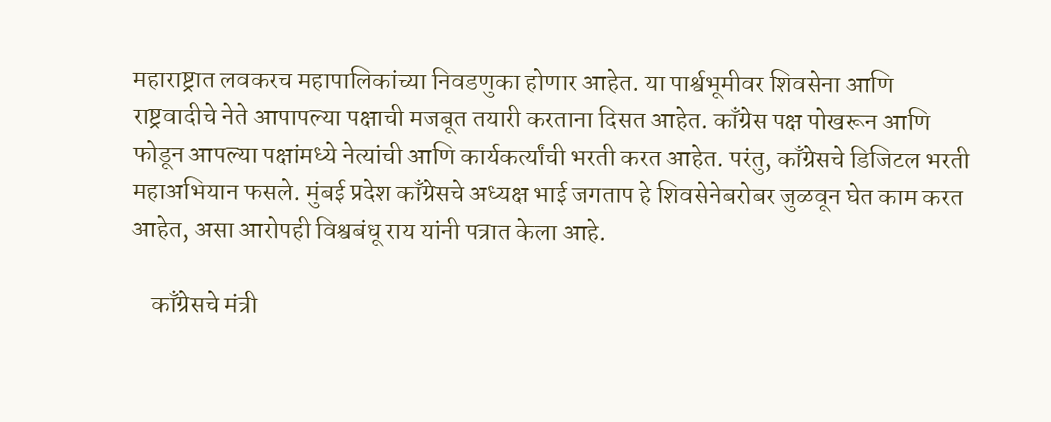महाराष्ट्रात लवकरच महापालिकांच्या निवडणुका होणार आहेत. या पार्श्वभूमीवर शिवसेना आणि राष्ट्रवादीचे नेते आपापल्या पक्षाची मजबूत तयारी करताना दिसत आहेत. काँग्रेस पक्ष पोखरून आणि फोडून आपल्या पक्षांमध्ये नेत्यांची आणि कार्यकर्त्यांची भरती करत आहेत. परंतु, काँग्रेसचे डिजिटल भरती महाअभियान फसले. मुंबई प्रदेश काँग्रेसचे अध्यक्ष भाई जगताप हे शिवसेनेबरोबर जुळवून घेत काम करत आहेत, असा आरोपही विश्वबंधू राय यांनी पत्रात केला आहे.

    काँग्रेसचे मंत्री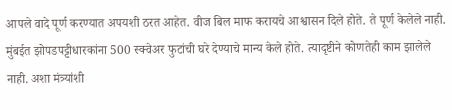आपले वादे पूर्ण करण्यात अपयशी ठरत आहेत. वीज बिल माफ करायचे आश्वासन दिले होते. ते पूर्ण केलेले नाही. मुंबईत झोपडपट्टीधारकांना 500 स्क्वेअर फुटांची घरे देण्याचे मान्य केले होते. त्यादृष्टीने कोणतेही काम झालेले नाही. अशा मंत्र्यांशी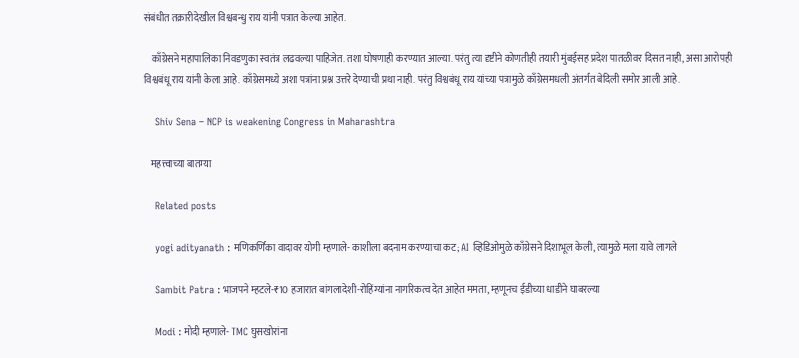संबंधीत तक्रारीदेखील विश्वबन्धु राय यांनी पत्रात केल्या आहेत.

    काँग्रेसने महापालिका निवडणुका स्वतंत्र लढवल्या पाहिजेत. तशा घोषणाही करण्यात आल्या. परंतु त्या दृष्टीने कोणतीही तयारी मुंबईसह प्रदेश पातळीवर दिसत नाही, असा आरोपही विश्वबंधू राय यांनी केला आहे. काँग्रेसमध्ये अशा पत्रांना प्रश्न उत्तरे देण्याची प्रथा नाही. परंतु विश्वबंधू राय यांच्या पत्रामुळे काँग्रेसमधली अंतर्गत बेदिली समोर आली आहे.

    Shiv Sena – NCP is weakening Congress in Maharashtra

    महत्त्वाच्या बातम्या

    Related posts

    yogi adityanath : मणिकर्णिका वादावर योगी म्हणाले- काशीला बदनाम करण्याचा कट; AI व्हिडिओमुळे काँग्रेसने दिशाभूल केली, त्यामुळे मला यावे लागले

    Sambit Patra : भाजपने म्हटले-₹10 हजारात बांगलादेशी-रोहिंग्यांना नागरिकत्व देत आहेत ममता, म्हणूनच ईडीच्या धाडीने घाबरल्या

    Modi : मोदी म्हणाले- TMC घुसखोरांना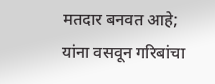मतदार बनवत आहे; यांना वसवून गरिबांचा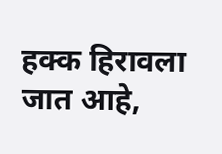हक्क हिरावला जात आहे,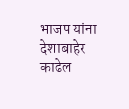भाजप यांना देशाबाहेर काढेल